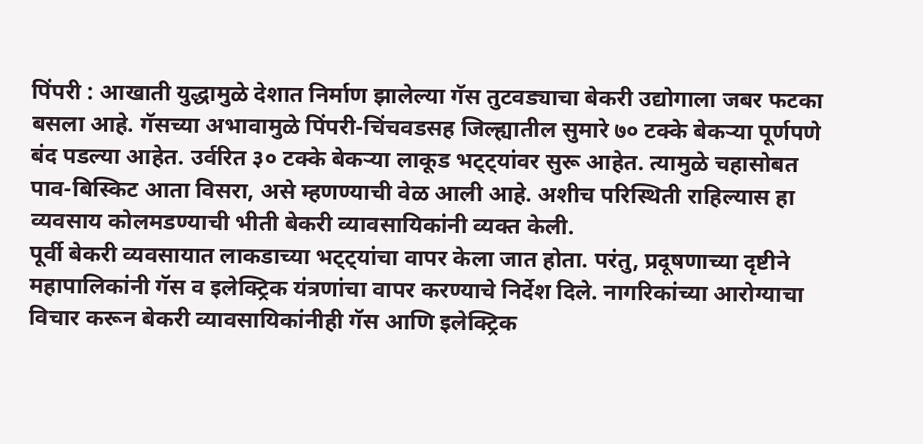पिंपरी : आखाती युद्धामुळे देशात निर्माण झालेल्या गॅस तुटवड्याचा बेकरी उद्योगाला जबर फटका बसला आहे. गॅसच्या अभावामुळे पिंपरी-चिंचवडसह जिल्ह्यातील सुमारे ७० टक्के बेकऱ्या पूर्णपणे बंद पडल्या आहेत. उर्वरित ३० टक्के बेकऱ्या लाकूड भट्ट्यांवर सुरू आहेत. त्यामुळे चहासोबत पाव-बिस्किट आता विसरा, असे म्हणण्याची वेळ आली आहे. अशीच परिस्थिती राहिल्यास हा व्यवसाय कोलमडण्याची भीती बेकरी व्यावसायिकांनी व्यक्त केली.
पूर्वी बेकरी व्यवसायात लाकडाच्या भट्ट्यांचा वापर केला जात होता. परंतु, प्रदूषणाच्या दृष्टीने महापालिकांनी गॅस व इलेक्ट्रिक यंत्रणांचा वापर करण्याचे निर्देश दिले. नागरिकांच्या आरोग्याचा विचार करून बेकरी व्यावसायिकांनीही गॅस आणि इलेक्ट्रिक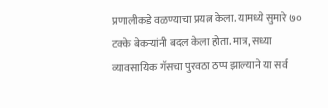प्रणालीकडे वळण्याचा प्रयत्न केला. यामध्ये सुमारे ७० टक्के बेकऱ्यांनी बदल केला होता. मात्र, सध्या व्यावसायिक गॅसचा पुरवठा ठप्प झाल्याने या सर्व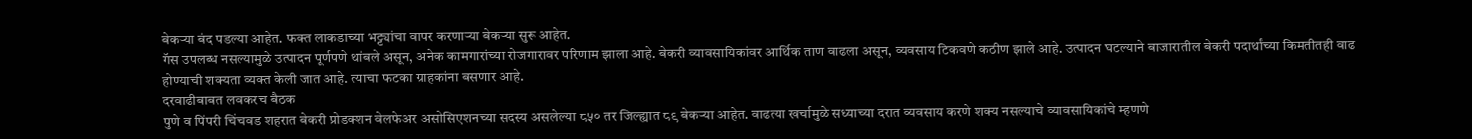बेकऱ्या बंद पडल्या आहेत. फक्त लाकडाच्या भट्ट्यांचा वापर करणाऱ्या बेकऱ्या सुरू आहेत.
गॅस उपलब्ध नसल्यामुळे उत्पादन पूर्णपणे थांबले असून, अनेक कामगारांच्या रोजगारावर परिणाम झाला आहे. बेकरी व्यावसायिकांवर आर्थिक ताण वाढला असून, व्यवसाय टिकवणे कठीण झाले आहे. उत्पादन घटल्याने बाजारातील बेकरी पदार्थांच्या किमतीतही वाढ होण्याची शक्यता व्यक्त केली जात आहे. त्याचा फटका ग्राहकांना बसणार आहे.
दरवाढीबाबत लवकरच बैठक
पुणे व पिंपरी चिंचवड शहरात बेकरी प्रोडक्शन वेलफेअर असोसिएशनच्या सदस्य असलेल्या ८५० तर जिल्ह्यात ८९ बेकऱ्या आहेत. वाढत्या खर्चामुळे सध्याच्या दरात व्यवसाय करणे शक्य नसल्याचे व्यावसायिकांचे म्हणणे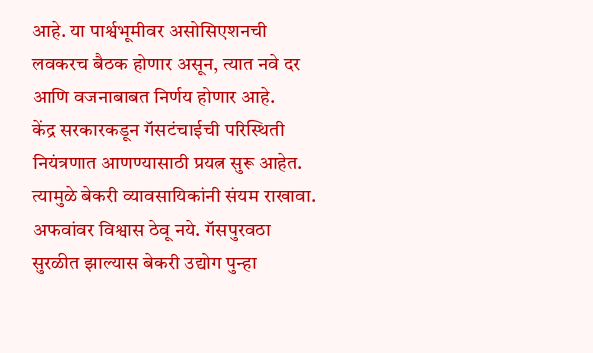आहे. या पार्श्वभूमीवर असोसिएशनची लवकरच बैठक होणार असून, त्यात नवे दर आणि वजनाबाबत निर्णय होणार आहे.
केंद्र सरकारकडून गॅसटंचाईची परिस्थिती नियंत्रणात आणण्यासाठी प्रयत्न सुरू आहेत. त्यामुळे बेकरी व्यावसायिकांनी संयम राखावा. अफवांवर विश्वास ठेवू नये. गॅसपुरवठा सुरळीत झाल्यास बेकरी उद्योग पुन्हा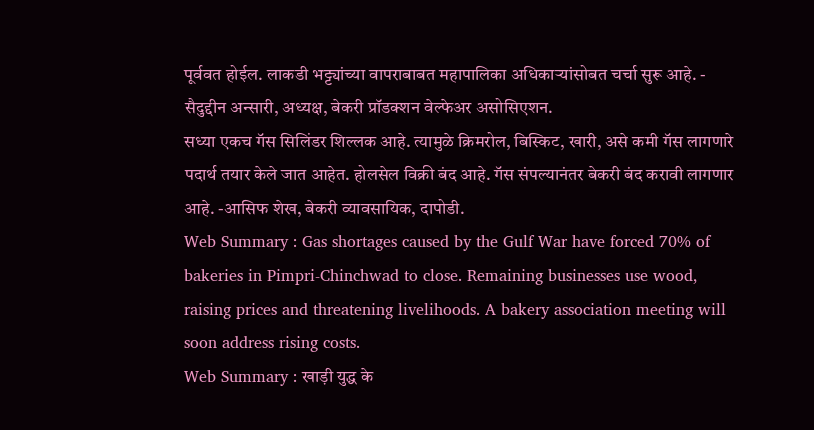पूर्ववत होईल. लाकडी भट्ट्यांच्या वापराबाबत महापालिका अधिकाऱ्यांसोबत चर्चा सुरू आहे. - सैदुद्दीन अन्सारी, अध्यक्ष, बेकरी प्रॉडक्शन वेल्फेअर असोसिएशन.
सध्या एकच गॅस सिलिंडर शिल्लक आहे. त्यामुळे क्रिमरोल, बिस्किट, खारी, असे कमी गॅस लागणारे पदार्थ तयार केले जात आहेत. होलसेल विक्री बंद आहे. गॅस संपल्यानंतर बेकरी बंद करावी लागणार आहे. -आसिफ शेख, बेकरी व्यावसायिक, दापोडी.
Web Summary : Gas shortages caused by the Gulf War have forced 70% of bakeries in Pimpri-Chinchwad to close. Remaining businesses use wood, raising prices and threatening livelihoods. A bakery association meeting will soon address rising costs.
Web Summary : खाड़ी युद्ध के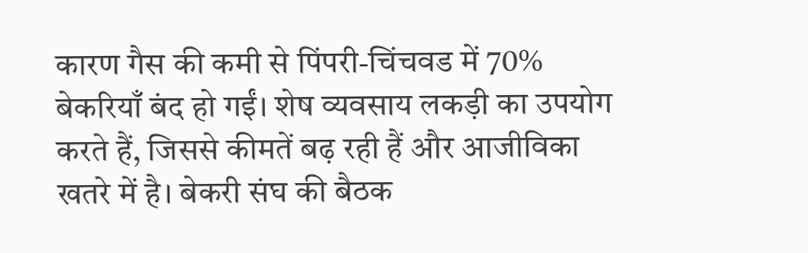कारण गैस की कमी से पिंपरी-चिंचवड में 70% बेकरियाँ बंद हो गईं। शेष व्यवसाय लकड़ी का उपयोग करते हैं, जिससे कीमतें बढ़ रही हैं और आजीविका खतरे में है। बेकरी संघ की बैठक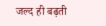जल्द ही बढ़ती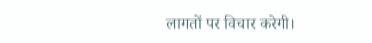लागतों पर विचार करेगी।